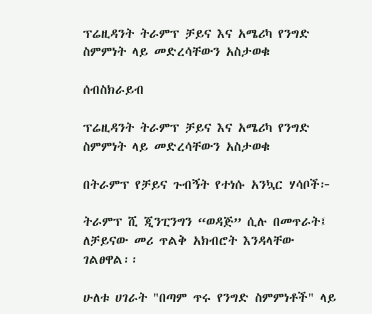ፕሬዚዳንት ትራምፕ ቻይና እና አሜሪካ የንግድ ስምምነት ላይ መድረሳቸውን አስታወቁ

ሰብስክራይብ

ፕሬዚዳንት ትራምፕ ቻይና እና አሜሪካ የንግድ ስምምነት ላይ መድረሳቸውን አስታወቁ

በትራምፕ የቻይና ጉብኝት የተነሱ አንኳር ሃሳቦች፦

ትራምፕ ሺ ጂንፒንግን “ወዳጅ” ሲሉ በመጥራት፤ ለቻይናው መሪ ጥልቅ አክብሮት እንዳላቸው ገልፀዋል፡፡

ሁለቱ ሀገራት "በጣም ጥሩ የንግድ ስምምነቶች" ላይ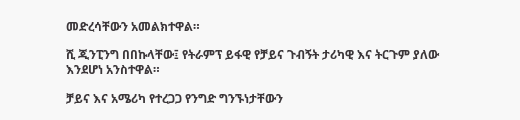መድረሳቸውን አመልክተዋል።

ሺ ጂንፒንግ በበኩላቸው፤ የትራምፕ ይፋዊ የቻይና ጉብኝት ታሪካዊ እና ትርጉም ያለው እንደሆነ አንስተዋል።

ቻይና እና አሜሪካ የተረጋጋ የንግድ ግንኙነታቸውን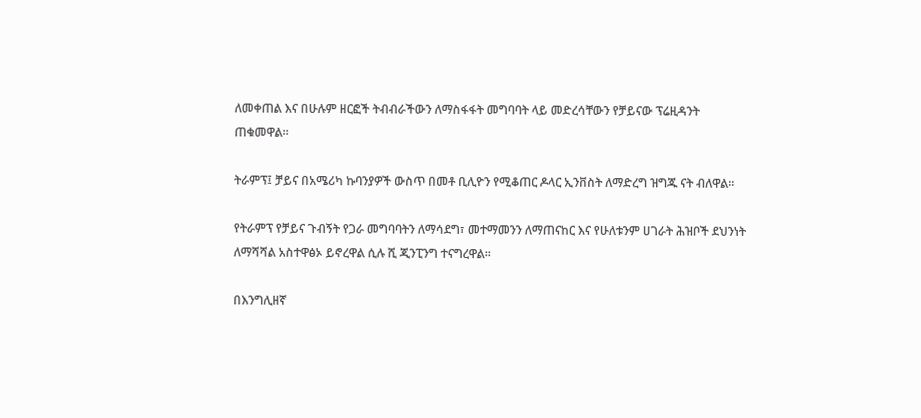ለመቀጠል እና በሁሉም ዘርፎች ትብብራችውን ለማስፋፋት መግባባት ላይ መድረሳቸውን የቻይናው ፕሬዚዳንት ጠቁመዋል።

ትራምፕ፤ ቻይና በአሜሪካ ኩባንያዎች ውስጥ በመቶ ቢሊዮን የሚቆጠር ዶላር ኢንቨስት ለማድረግ ዝግጁ ናት ብለዋል።

የትራምፕ የቻይና ጉብኝት የጋራ መግባባትን ለማሳደግ፣ መተማመንን ለማጠናከር እና የሁለቱንም ሀገራት ሕዝቦች ደህንነት ለማሻሻል አስተዋፅኦ ይኖረዋል ሲሉ ሺ ጂንፒንግ ተናግረዋል።

በእንግሊዘኛ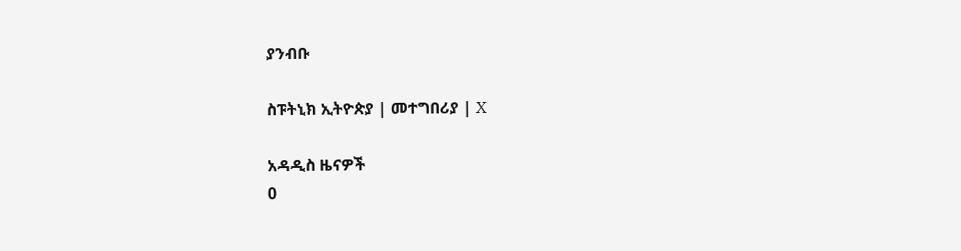ያንብቡ

ስፑትኒክ ኢትዮጵያ | መተግበሪያ | X

አዳዲስ ዜናዎች
0